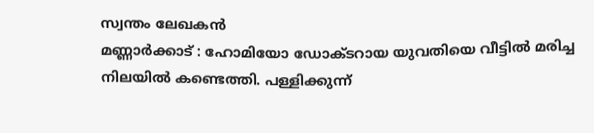സ്വന്തം ലേഖകൻ
മണ്ണാർക്കാട് : ഹോമിയോ ഡോക്ടറായ യുവതിയെ വീട്ടിൽ മരിച്ച നിലയിൽ കണ്ടെത്തി. പള്ളിക്കുന്ന്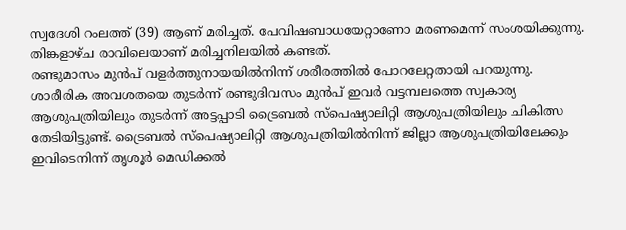സ്വദേശി റംലത്ത് (39) ആണ് മരിച്ചത്. പേവിഷബാധയേറ്റാണോ മരണമെന്ന് സംശയിക്കുന്നു. തിങ്കളാഴ്ച രാവിലെയാണ് മരിച്ചനിലയിൽ കണ്ടത്.
രണ്ടുമാസം മുൻപ് വളർത്തുനായയിൽനിന്ന് ശരീരത്തിൽ പോറലേറ്റതായി പറയുന്നു. ശാരീരിക അവശതയെ തുടർന്ന് രണ്ടുദിവസം മുൻപ് ഇവർ വട്ടമ്പലത്തെ സ്വകാര്യ ആശുപത്രിയിലും തുടർന്ന് അട്ടപ്പാടി ട്രൈബൽ സ്പെഷ്യാലിറ്റി ആശുപത്രിയിലും ചികിത്സ തേടിയിട്ടുണ്ട്. ട്രൈബൽ സ്പെഷ്യാലിറ്റി ആശുപത്രിയിൽനിന്ന് ജില്ലാ ആശുപത്രിയിലേക്കും ഇവിടെനിന്ന് തൃശൂർ മെഡിക്കൽ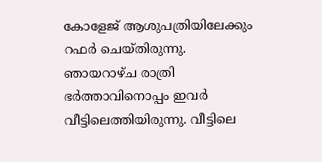കോളേജ് ആശുപത്രിയിലേക്കും റഫർ ചെയ്തിരുന്നു.
ഞായറാഴ്ച രാത്രി ഭർത്താവിനൊപ്പം ഇവർ വീട്ടിലെത്തിയിരുന്നു. വീട്ടിലെ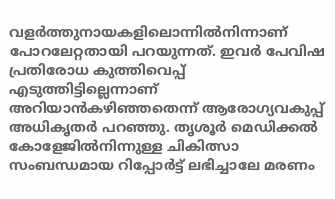വളർത്തുനായകളിലൊന്നിൽനിന്നാണ് പോറലേറ്റതായി പറയുന്നത്. ഇവർ പേവിഷ പ്രതിരോധ കുത്തിവെപ്പ് എടുത്തിട്ടില്ലെന്നാണ് അറിയാൻകഴിഞ്ഞതെന്ന് ആരോഗ്യവകുപ്പ് അധികൃതർ പറഞ്ഞു. തൃശൂർ മെഡിക്കൽ കോളേജിൽനിന്നുള്ള ചികിത്സാ സംബന്ധമായ റിപ്പോർട്ട് ലഭിച്ചാലേ മരണം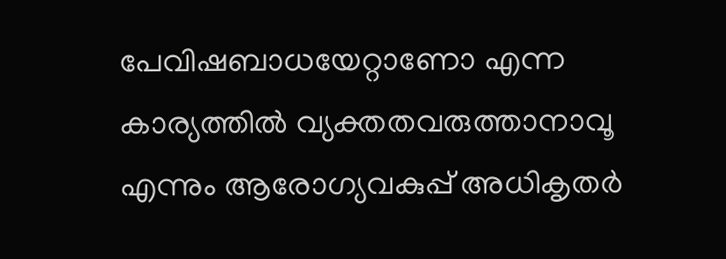പേവിഷബാധയേറ്റാണോ എന്ന കാര്യത്തിൽ വ്യക്തതവരുത്താനാവൂ എന്നും ആരോഗ്യവകുപ്പ് അധികൃതർ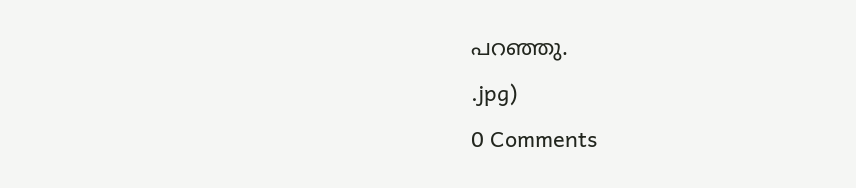പറഞ്ഞു.
.jpg)
0 Comments